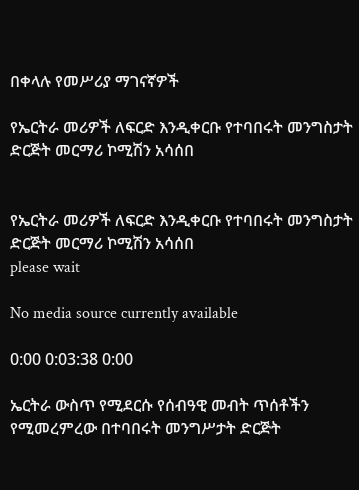በቀላሉ የመሥሪያ ማገናኛዎች

የኤርትራ መሪዎች ለፍርድ እንዲቀርቡ የተባበሩት መንግስታት ድርጅት መርማሪ ኮሚሽን አሳሰበ


የኤርትራ መሪዎች ለፍርድ እንዲቀርቡ የተባበሩት መንግስታት ድርጅት መርማሪ ኮሚሽን አሳሰበ
please wait

No media source currently available

0:00 0:03:38 0:00

ኤርትራ ውስጥ የሚደርሱ የሰብዓዊ መብት ጥሰቶችን የሚመረምረው በተባበሩት መንግሥታት ድርጅት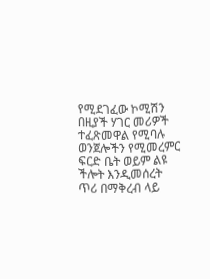የሚደገፈው ኮሚሽን በዚያች ሃገር መሪዎች ተፈጽመዋል የሚባሉ ወንጀሎችን የሚመረምር ፍርድ ቤት ወይም ልዩ ችሎት እንዲመሰረት ጥሪ በማቅረብ ላይ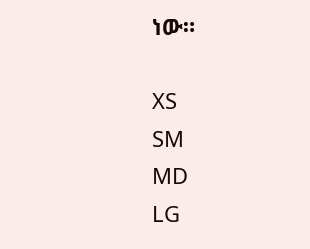ነው።

XS
SM
MD
LG